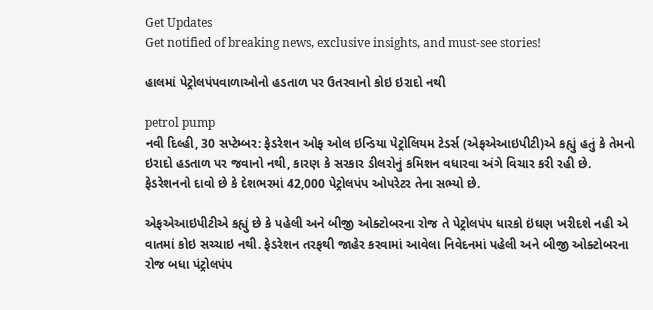Get Updates
Get notified of breaking news, exclusive insights, and must-see stories!

હાલમાં પેટ્રોલપંપવાળાઓનો હડતાળ પર ઉતરવાનો કોઇ ઇરાદો નથી

petrol pump
નવી દિલ્હી, 30 સપ્ટેમ્બર: ફેડરેશન ઓફ ઓલ ઇન્ડિયા પેટ્રોલિયમ ટેડર્સ (એફએઆઇપીટી)એ કહ્યું હતું કે તેમનો ઇરાદો હડતાળ પર જવાનો નથી, કારણ કે સરકાર ડીલરોનું કમિશન વધારવા અંગે વિચાર કરી રહી છે. ફેડરેશનનો દાવો છે કે દેશભરમાં 42,000 પેટ્રોલપંપ ઓપરેટર તેના સભ્યો છે.

એફએઆઇપીટીએ કહ્યું છે કે પહેલી અને બીજી ઓક્ટોબરના રોજ તે પેટ્રોલપંપ ધારકો ઇંઘણ ખરીદશે નહી એ વાતમાં કોઇ સચ્ચાઇ નથી. ફેડરેશન તરફથી જાહેર કરવામાં આવેલા નિવેદનમાં પહેલી અને બીજી ઓક્ટોબરના રોજ બધા પંટ્રોલપંપ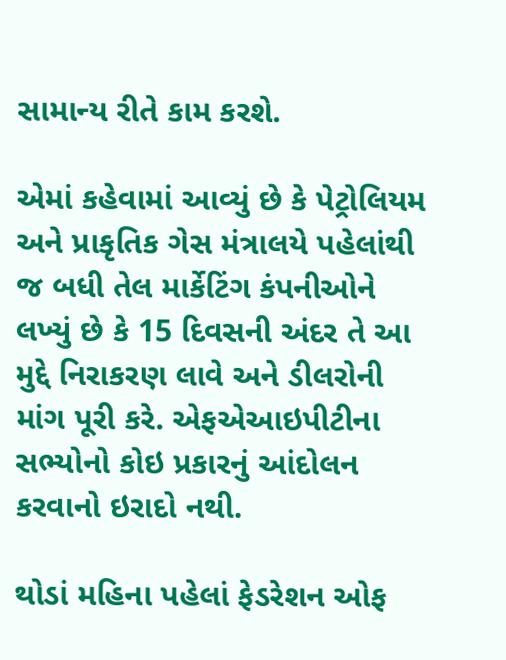સામાન્ય રીતે કામ કરશે.

એમાં કહેવામાં આવ્યું છે કે પેટ્રોલિયમ અને પ્રાકૃતિક ગેસ મંત્રાલયે પહેલાંથી જ બધી તેલ માર્કેટિંગ કંપનીઓને લખ્યું છે કે 15 દિવસની અંદર તે આ મુદ્દે નિરાકરણ લાવે અને ડીલરોની માંગ પૂરી કરે. એફએઆઇપીટીના સભ્યોનો કોઇ પ્રકારનું આંદોલન કરવાનો ઇરાદો નથી.

થોડાં મહિના પહેલાં ફેડરેશન ઓફ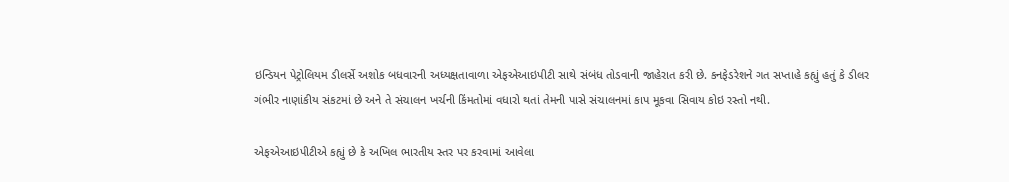ઇન્ડિયન પેટ્રોલિયમ ડીલર્સે અશોક બધવારની અધ્યક્ષતાવાળા એફએઆઇપીટી સાથે સંબંધ તોડવાની જાહેરાત કરી છે. કનફેડરેશને ગત સપ્તાહે કહ્યું હતું કે ડીલર ગંભીર નાણાંકીય સંકટમાં છે અને તે સંચાલન ખર્ચની કિંમતોમાં વધારો થતાં તેમની પાસે સંચાલનમાં કાપ મૂકવા સિવાય કોઇ રસ્તો નથી.

એફએઆઇપીટીએ કહ્યું છે કે અખિલ ભારતીય સ્તર પર કરવામાં આવેલા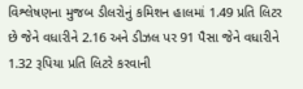વિશ્લેષણના મુજબ ડીલરોનું કમિશન હાલમાં 1.49 પ્રતિ લિટર છે જેને વધારીને 2.16 અને ડીઝલ પર 91 પૈસા જેને વધારીને 1.32 રૂપિયા પ્રતિ લિટરે કરવાની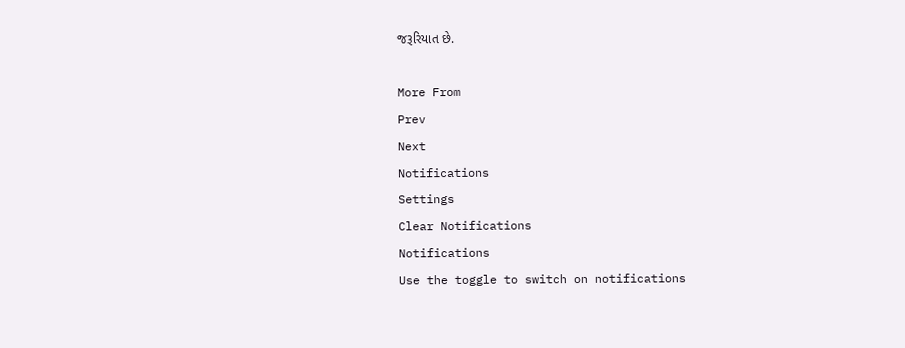જરૂરિયાત છે.

More From
Prev
Next
Notifications
Settings
Clear Notifications
Notifications
Use the toggle to switch on notifications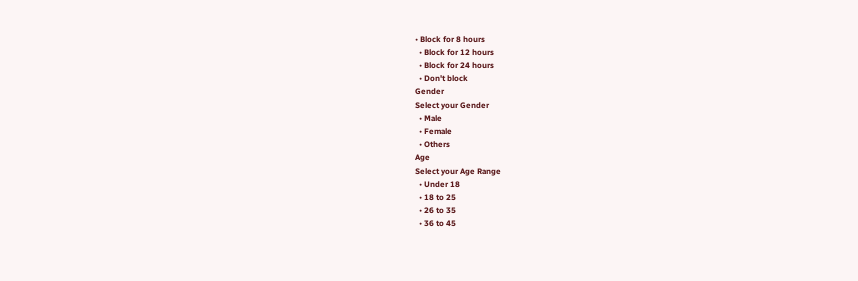• Block for 8 hours
  • Block for 12 hours
  • Block for 24 hours
  • Don't block
Gender
Select your Gender
  • Male
  • Female
  • Others
Age
Select your Age Range
  • Under 18
  • 18 to 25
  • 26 to 35
  • 36 to 45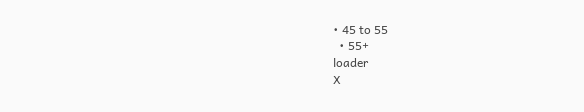• 45 to 55
  • 55+
loader
X